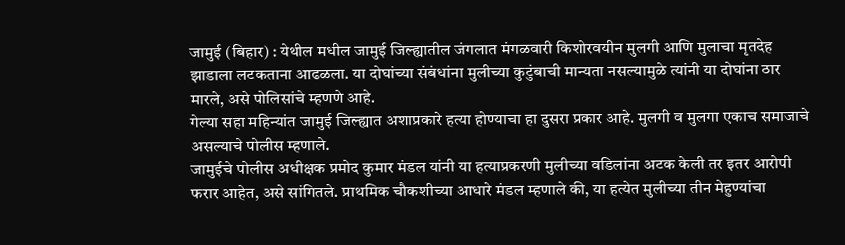जामुई (बिहार) : येथील मधील जामुई जिल्ह्यातील जंगलात मंगळवारी किशोरवयीन मुलगी आणि मुलाचा मृतदेह झाडाला लटकताना आढळला. या दोघांच्या संबंधांना मुलीच्या कुटुंबाची मान्यता नसल्यामुळे त्यांनी या दोघांना ठार मारले, असे पोलिसांचे म्हणणे आहे.
गेल्या सहा महिन्यांत जामुई जिल्ह्यात अशाप्रकारे हत्या होण्याचा हा दुसरा प्रकार आहे. मुलगी व मुलगा एकाच समाजाचे असल्याचे पोलीस म्हणाले.
जामुईचे पोलीस अधीक्षक प्रमोद कुमार मंडल यांनी या हत्याप्रकरणी मुलीच्या वडिलांना अटक केली तर इतर आरोपी फरार आहेत, असे सांगितले. प्राथमिक चौकशीच्या आधारे मंडल म्हणाले की, या हत्येत मुलीच्या तीन मेहुण्यांचा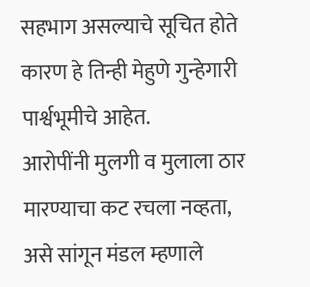सहभाग असल्याचे सूचित होते कारण हे तिन्ही मेहुणे गुन्हेगारी पार्श्वभूमीचे आहेत.
आरोपींनी मुलगी व मुलाला ठार मारण्याचा कट रचला नव्हता, असे सांगून मंडल म्हणाले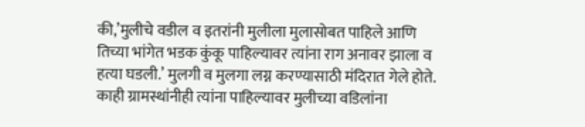की,’मुलीचे वडील व इतरांनी मुलीला मुलासोबत पाहिले आणि तिच्या भांगेत भडक कुंकू पाहिल्यावर त्यांना राग अनावर झाला व हत्या घडली.’ मुलगी व मुलगा लग्न करण्यासाठी मंदिरात गेले होते. काही ग्रामस्थांनीही त्यांना पाहिल्यावर मुलीच्या वडिलांना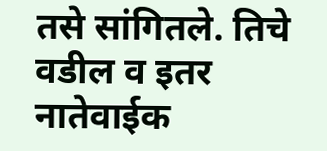तसे सांगितले. तिचे वडील व इतर नातेवाईक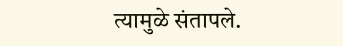त्यामुळे संतापले.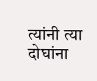त्यांनी त्या दोघांना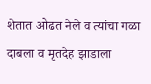शेतात ओढत नेले व त्यांचा गळा दाबला व मृतदेह झाडाला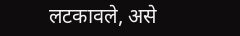लटकावले, असे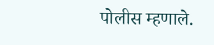पोलीस म्हणाले.